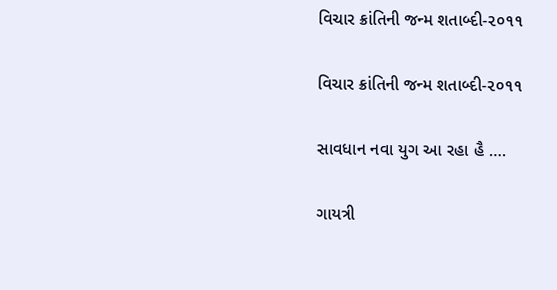વિચાર ક્રાંતિની જન્મ શતાબ્દી-૨૦૧૧

વિચાર ક્રાંતિની જન્મ શતાબ્દી-૨૦૧૧

સાવધાન નવા યુગ આ રહા હૈ ….

ગાયત્રી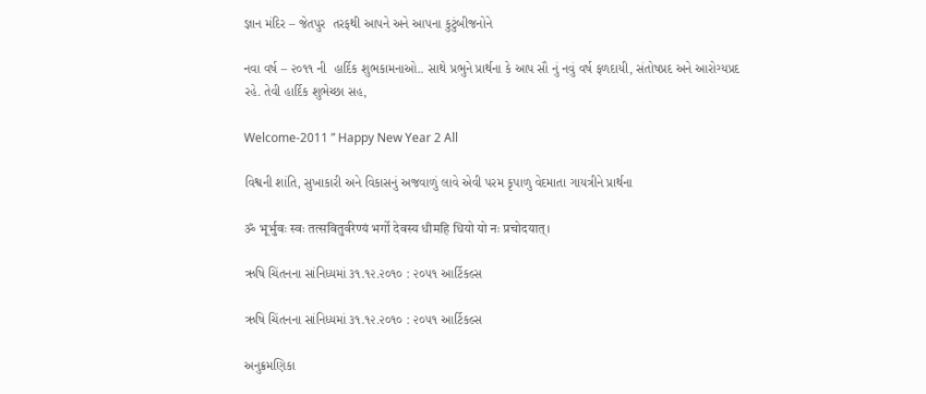જ્ઞાન મંદિર – જેતપુર  તરફથી આપને અને આપના કુટુંબીજનોને

નવા વર્ષ – ૨૦૧૧ ની  હાર્દિક શુભકામનાઓ.. સાથે પ્રભુને પ્રાર્થના કે આપ સૌ નું નવું વર્ષ ફળદાયી, સંતોષપ્રદ અને આરોગ્યપ્રદ રહે. તેવી હાર્દિક શુભેચ્છા સહ,

Welcome-2011 ” Happy New Year 2 All

વિશ્વની શાંતિ, સુખાકારી અને વિકાસનું અજવાળું લાવે એવી પરમ કૃપાળુ વેદમાતા ગાયત્રીને પ્રાર્થના

ॐ भूर्भुवः स्वः तत्सवितुर्वरेण्यं भर्गो देवस्य धीमहि धियो यो नः प्रचोदयात्।

ઋષિ ચિંતનના સાંનિધ્યમાં ૩૧.૧૨.૨૦૧૦ : ૨૦૫૧ આર્ટિકલ્સ

ઋષિ ચિંતનના સાંનિધ્યમાં ૩૧.૧૨.૨૦૧૦ : ૨૦૫૧ આર્ટિકલ્સ

અનુક્રમણિકા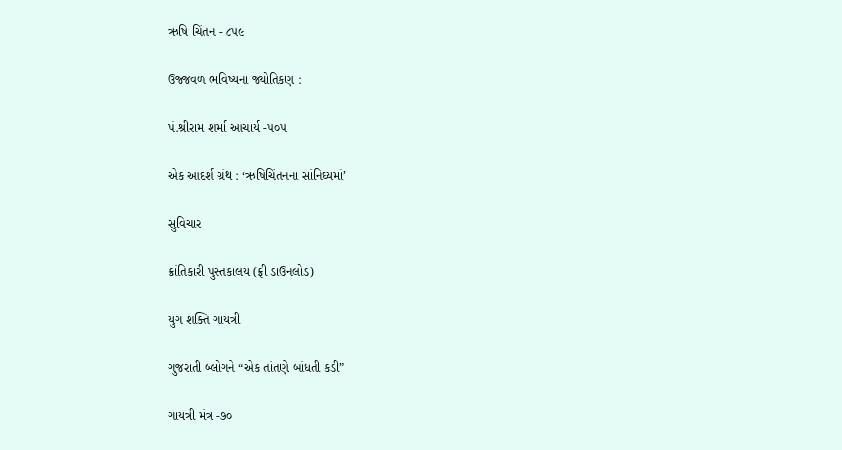ઋષિ ચિંતન - ૮૫૯

ઉજ્જવળ ભવિષ્યના જ્યોતિકણ :

પં.શ્રીરામ શર્મા આચાર્ય -૫૦૫

એક આદર્શ ગ્રંથ : ‘ઋષિચિંતનના સાંનિઘ્યમાં’

સુવિચાર

ક્રાંતિકારી પુસ્તકાલય (ફ્રી ડાઉનલોડ)

યુગ શક્તિ ગાયત્રી

ગુજરાતી બ્લોગને “એક તાંતણે બાંધતી કડી”

ગાયત્રી મંત્ર -૭૦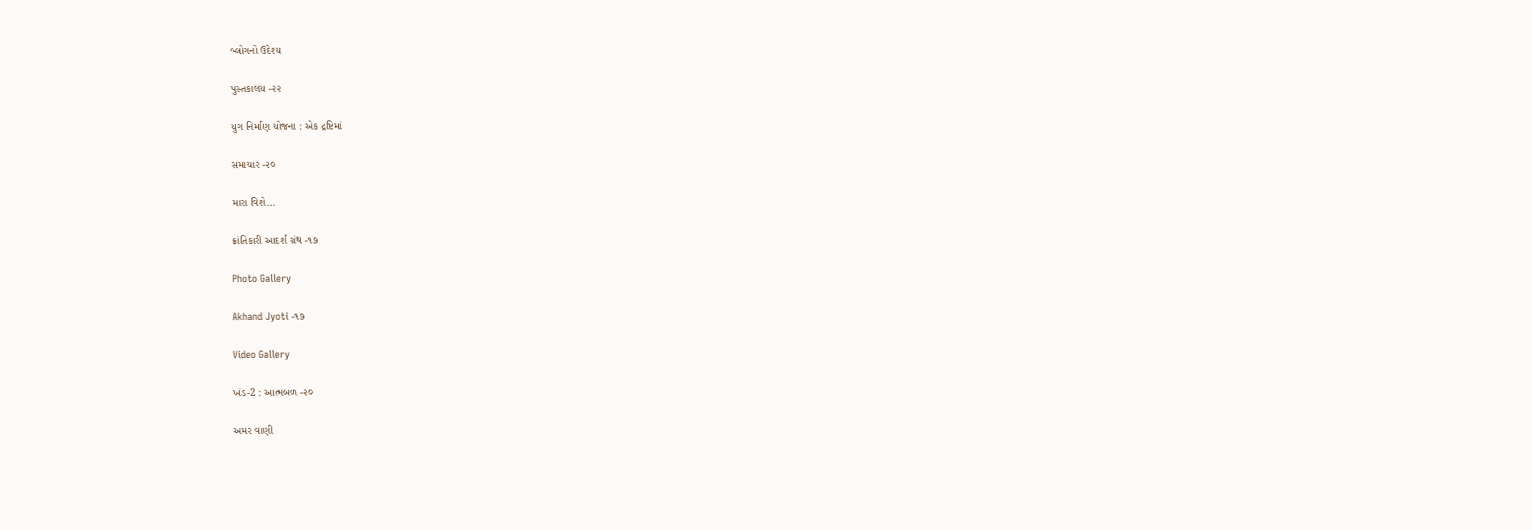બ્લોગનો ઉદેશ્ય

પુસ્તકાલય -૨૨

યુગ નિર્માણ યોજના : એક દ્રષ્ટિમાં

સમાચાર -૨૦

મારા વિશે…

ક્રાંતિકારી આદર્શ ગ્રંથ -૧૭

Photo Gallery

Akhand Jyoti -૧૭

Video Gallery

ખંડ-2 : આત્મબળ -૨૦

અમર વાણી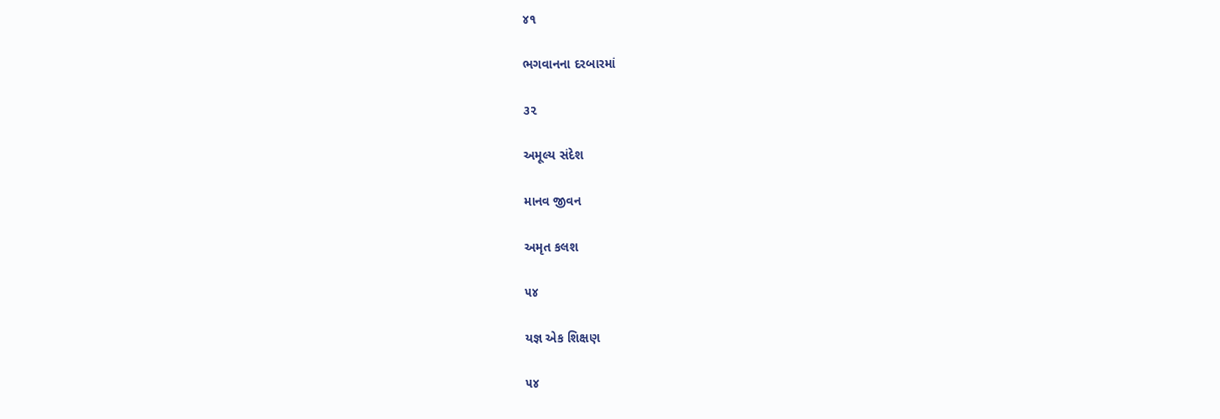૪૧

ભગવાનના દરબારમાં

૩૨

અમૂલ્ય સંદેશ

માનવ જીવન

અમૃત કલશ

૫૪

યજ્ઞ એક શિક્ષણ

૫૪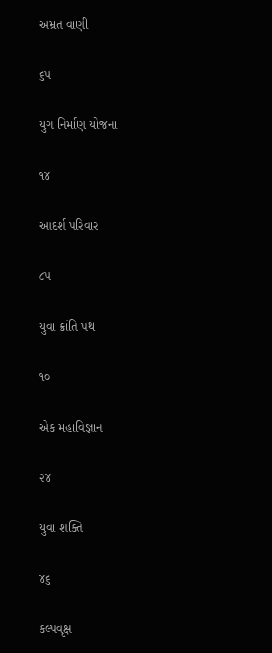અમ્રત વાણી

૬૫

યુગ નિર્માણ યોજના

૧૪

આદર્શ પરિવાર

૮૫

યુવા ક્રાંતિ પથ

૧૦

એક મહાવિજ્ઞાન

૨૪

યુવા શક્તિ

૪૬

કલ્પવૃક્ષ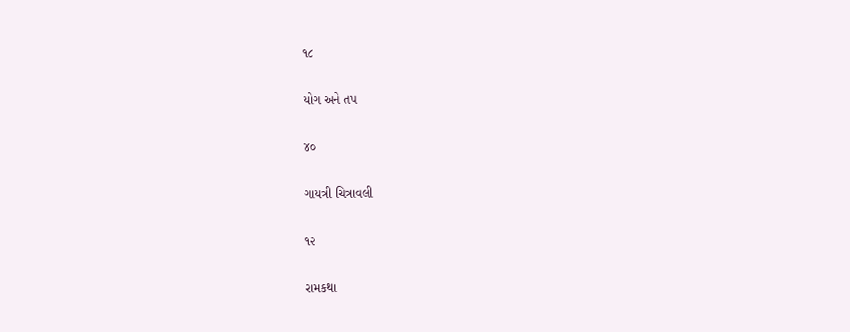૧૮

યોગ અને તપ

૪૦

ગાયત્રી ચિત્રાવલી

૧૨

રામકથા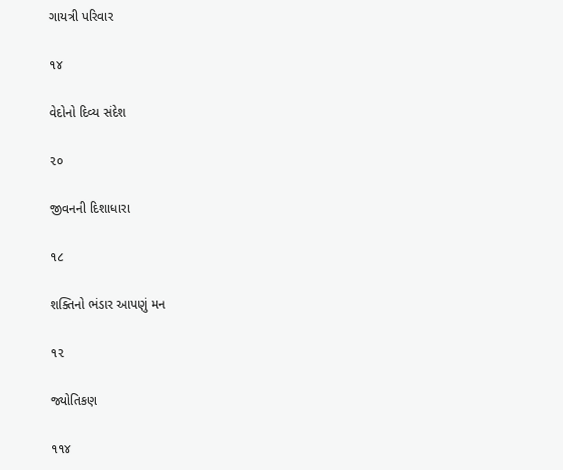ગાયત્રી પરિવાર

૧૪

વેદોનો દિવ્ય સંદેશ

૨૦

જીવનની દિશાધારા

૧૮

શક્તિનો ભંડાર આપણું મન

૧૨

જ્યોતિકણ

૧૧૪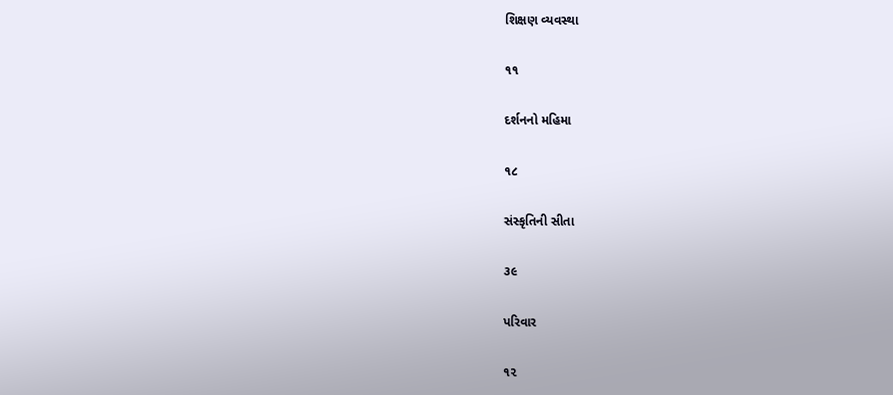શિક્ષણ વ્યવસ્થા

૧૧

દર્શનનો મહિમા

૧૮

સંસ્કૃતિની સીતા

૩૯

પરિવાર

૧૨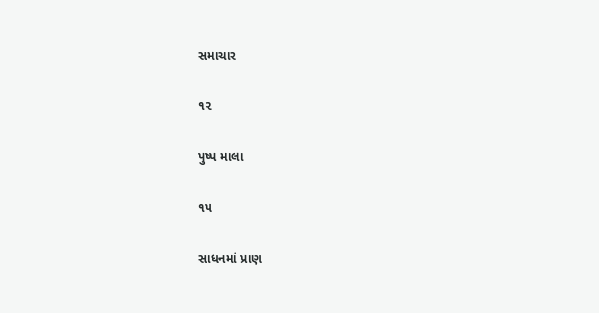સમાચાર

૧૨

પુષ્પ માલા

૧૫

સાધનમાં પ્રાણ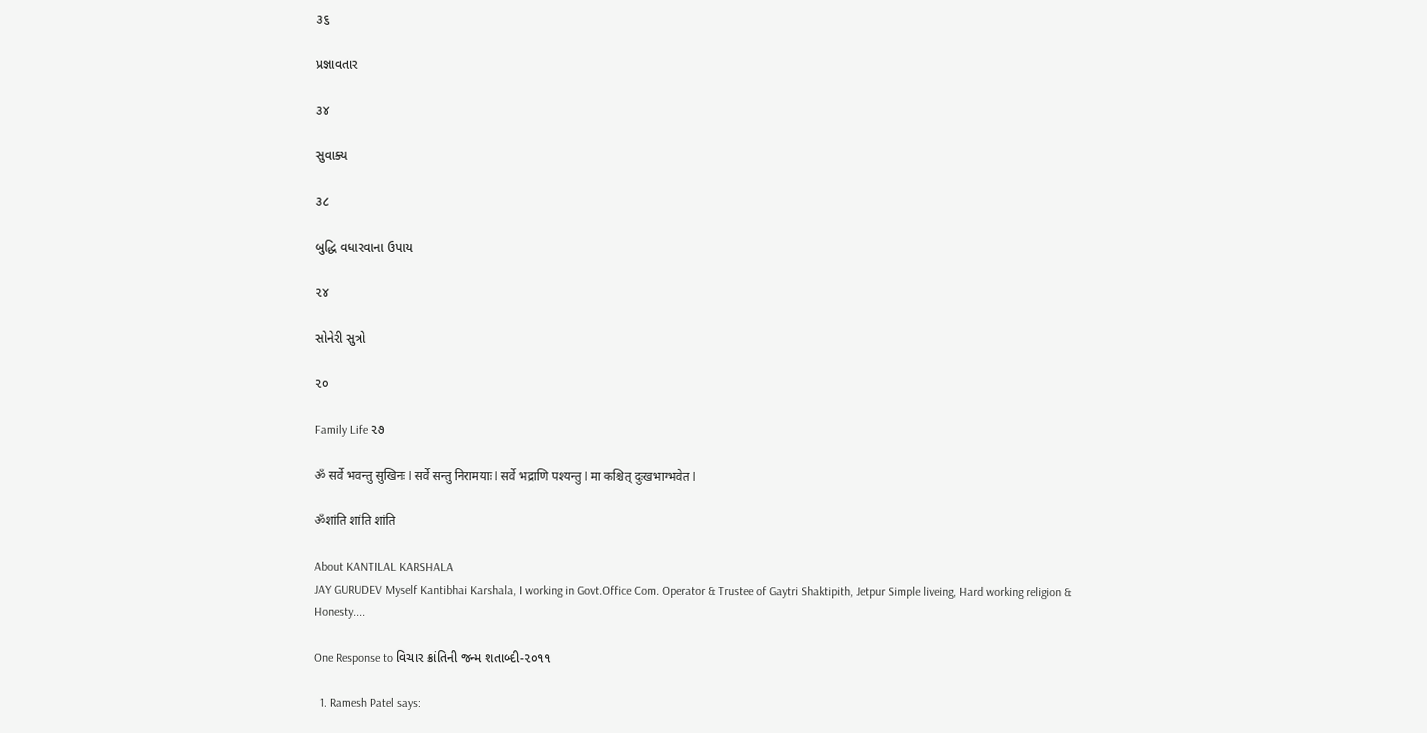૩૬

પ્રજ્ઞાવતાર

૩૪

સુવાક્ય

૩૮

બુદ્ધિ વધારવાના ઉપાય

૨૪

સોનેરી સુત્રો

૨૦

Family Life ૨૭

ॐ सर्वे भवन्तु सुखिनः l सर्वे सन्तु निरामयाः l सर्वे भद्राणि पश्यन्तु l मा कश्चित् दुःखभाग्भवेत l

ॐशांति शांति शांति

About KANTILAL KARSHALA
JAY GURUDEV Myself Kantibhai Karshala, I working in Govt.Office Com. Operator & Trustee of Gaytri Shaktipith, Jetpur Simple liveing, Hard working religion & Honesty....

One Response to વિચાર ક્રાંતિની જન્મ શતાબ્દી-૨૦૧૧

  1. Ramesh Patel says: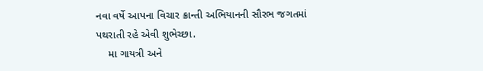નવા વર્ષે આપના વિચાર ક્રાન્તી અભિયાનની સૌરભ જગતમાં પથરાતી રહે એવી શુભેચ્છા.
    મા ગાયત્રી અને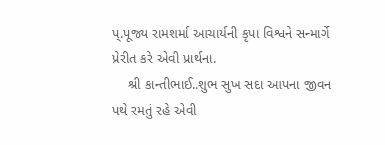પ્.પૂજ્ય રામશર્મા આચાર્યની કૃપા વિશ્વને સન્માર્ગે પ્રેરીત કરે એવી પ્રાર્થના.
    શ્રી કાન્તીભાઈ..શુભ સુખ સદા આપના જીવન પથે રમતું રહે એવી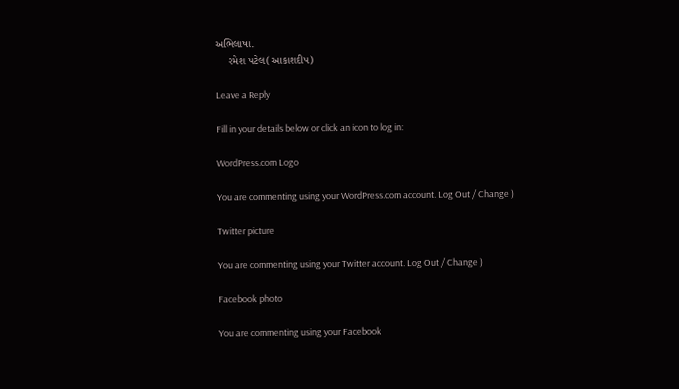અભિલાષા.
    રમેશ પટેલ(આકાશદીપ)

Leave a Reply

Fill in your details below or click an icon to log in:

WordPress.com Logo

You are commenting using your WordPress.com account. Log Out / Change )

Twitter picture

You are commenting using your Twitter account. Log Out / Change )

Facebook photo

You are commenting using your Facebook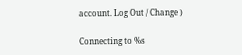account. Log Out / Change )

Connecting to %s